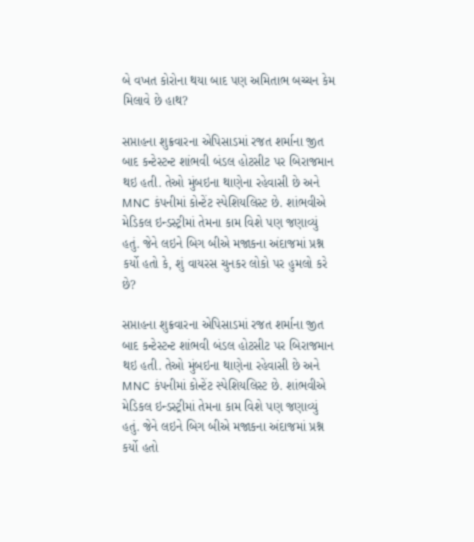બે વખત કોરોના થયા બાદ પણ અમિતાભ બચ્ચન કેમ મિલાવે છે હાથ?

સપ્તાહના શુક્રવારના એપિસાડમાં રજત શર્માના જીત બાદ કન્ટેસ્ટન્ટ શાંભવી બંડલ હોટસીટ પર બિરાજમાન થઇ હતી. તેઓ મુંબઇના થાણેના રહેવાસી છે અને MNC કંપનીમાં કોન્ટેંટ સ્પેશિયલિસ્ટ છે. શાંભવીએ મેડિકલ ઇન્ડસ્ટ્રીમાં તેમના કામ વિશે પણ જણાવ્યું હતું. જેને લઇને બિગ બીએ મજાકના અંદાજમાં પ્રશ્ન કર્યો હતો કે, શું વાયરસ ચુનકર લોકો પર હુમલો કરે છે?

સપ્તાહના શુક્રવારના એપિસાડમાં રજત શર્માના જીત બાદ કન્ટેસ્ટન્ટ શાંભવી બંડલ હોટસીટ પર બિરાજમાન થઇ હતી. તેઓ મુંબઇના થાણેના રહેવાસી છે અને MNC કંપનીમાં કોન્ટેંટ સ્પેશિયલિસ્ટ છે. શાંભવીએ મેડિકલ ઇન્ડસ્ટ્રીમાં તેમના કામ વિશે પણ જણાવ્યું હતું. જેને લઇને બિગ બીએ મજાકના અંદાજમાં પ્રશ્ન કર્યો હતો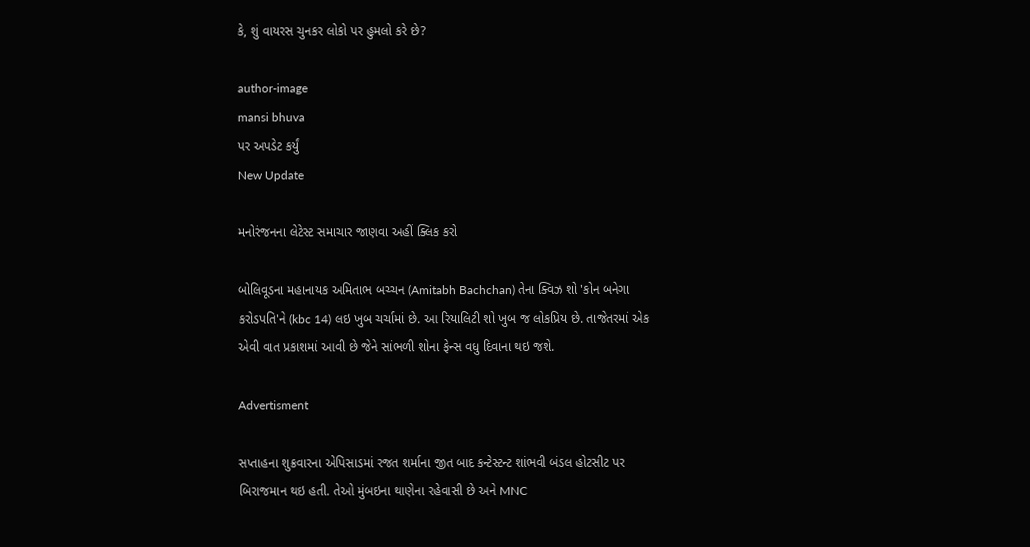કે, શું વાયરસ ચુનકર લોકો પર હુમલો કરે છે?

author-image
mansi bhuva
પર અપડેટ કર્યું
New Update

મનોરંજનના લેટેસ્ટ સમાચાર જાણવા અહીં ક્લિક કરો

બોલિવૂડના મહાનાયક અમિતાભ બચ્ચન (Amitabh Bachchan) તેના ક્વિઝ શો 'કોન બનેગા કરોડપતિ'ને (kbc 14) લઇ ખુબ ચર્ચામાં છે. આ રિયાલિટી શો ખુબ જ લોકપ્રિય છે. તાજેતરમાં એક એવી વાત પ્રકાશમાં આવી છે જેને સાંભળી શોના ફેન્સ વધુ દિવાના થઇ જશે.

Advertisment

સપ્તાહના શુક્રવારના એપિસાડમાં રજત શર્માના જીત બાદ કન્ટેસ્ટન્ટ શાંભવી બંડલ હોટસીટ પર બિરાજમાન થઇ હતી. તેઓ મુંબઇના થાણેના રહેવાસી છે અને MNC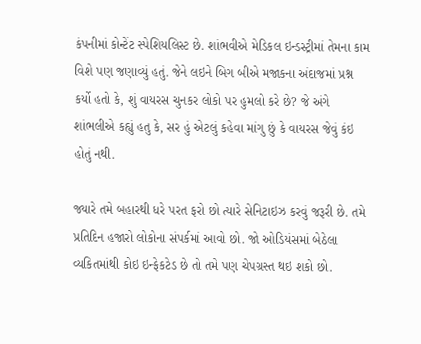કંપનીમાં કોન્ટેંટ સ્પેશિયલિસ્ટ છે. શાંભવીએ મેડિકલ ઇન્ડસ્ટ્રીમાં તેમના કામ વિશે પણ જણાવ્યું હતું. જેને લઇને બિગ બીએ મજાકના અંદાજમાં પ્રશ્ન કર્યો હતો કે, શું વાયરસ ચુનકર લોકો પર હુમલો કરે છે? જે અંગે શાંભલીએ કહ્યું હતુ કે, સર હું એટલું કહેવા માંગુ છું કે વાયરસ જેવું કંઇ હોતું નથી.

જ્યારે તમે બહારથી ધરે પરત ફરો છો ત્યારે સેનિટાઇઝ કરવું જરૂરી છે. તમે પ્રતિદિન હજારો લોકોના સંપર્કમાં આવો છો. જો ઓડિયંસમાં બેઠેલા વ્યકિતમાંથી કોઇ ઇન્ફેકટેડ છે તો તમે પણ ચેપગ્રસ્ત થઇ શકો છો.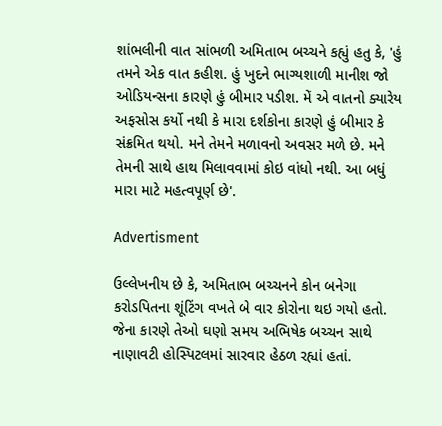શાંભલીની વાત સાંભળી અમિતાભ બચ્ચને કહ્યું હતુ કે, 'હું તમને એક વાત કહીશ. હું ખુદને ભાગ્યશાળી માનીશ જો ઓડિયન્સના કારણે હું બીમાર પડીશ. મેં એ વાતનો ક્યારેય અફસોસ કર્યો નથી કે મારા દર્શકોના કારણે હું બીમાર કે સંક્રમિત થયો. મને તેમને મળાવનો અવસર મળે છે. મને તેમની સાથે હાથ મિલાવવામાં કોઇ વાંધો નથી. આ બધું મારા માટે મહત્વપૂર્ણ છે'.

Advertisment

ઉલ્લેખનીય છે કે, અમિતાભ બચ્ચનને કોન બનેગા કરોડપિતના શૂંટિંગ વખતે બે વાર કોરોના થઇ ગયો હતો. જેના કારણે તેઓ ઘણો સમય અભિષેક બચ્ચન સાથે નાણાવટી હોસ્પિટલમાં સારવાર હેઠળ રહ્યાં હતાં.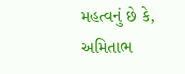મહત્વનું છે કે, અમિતાભ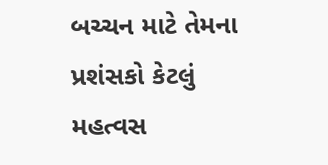બચ્ચન માટે તેમના પ્રશંસકો કેટલું મહત્વસ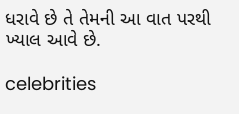ધરાવે છે તે તેમની આ વાત પરથી ખ્યાલ આવે છે.

celebrities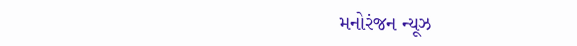મનોરંજન ન્યૂઝ